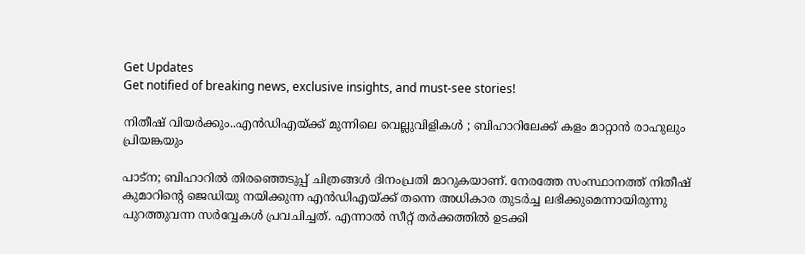Get Updates
Get notified of breaking news, exclusive insights, and must-see stories!

നിതീഷ് വിയർക്കും..എൻഡിഎയ്ക്ക് മുന്നിലെ വെല്ലുവിളികൾ ; ബിഹാറിലേക്ക് കളം മാറ്റാൻ രാഹുലും പ്രിയങ്കയും

പാട്ന; ബിഹാറിൽ തിരഞ്ഞെടുപ്പ് ചിത്രങ്ങൾ ദിനംപ്രതി മാറുകയാണ്. നേരത്തേ സംസ്ഥാനത്ത് നിതീഷ് കുമാറിന്റെ ജെഡിയു നയിക്കുന്ന എൻഡിഎയ്ക്ക് തന്നെ അധികാര തുടർച്ച ലഭിക്കുമെന്നായിരുന്നു പുറത്തുവന്ന സർവ്വേകൾ പ്രവചിച്ചത്. എന്നാൽ സീറ്റ് തർക്കത്തിൽ ഉടക്കി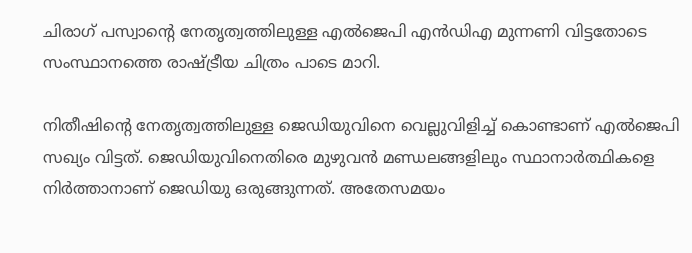ചിരാഗ് പസ്വാന്റെ നേതൃത്വത്തിലുള്ള എൽജെപി എൻഡിഎ മുന്നണി വിട്ടതോടെ സംസ്ഥാനത്തെ രാഷ്ട്രീയ ചിത്രം പാടെ മാറി.

നിതീഷിന്റെ നേതൃത്വത്തിലുള്ള ജെഡിയുവിനെ വെല്ലുവിളിച്ച് കൊണ്ടാണ് എൽജെപി സഖ്യം വിട്ടത്. ജെഡിയുവിനെതിരെ മുഴുവൻ മണ്ഡലങ്ങളിലും സ്ഥാനാർത്ഥികളെ നിർത്താനാണ് ജെഡിയു ഒരുങ്ങുന്നത്. അതേസമയം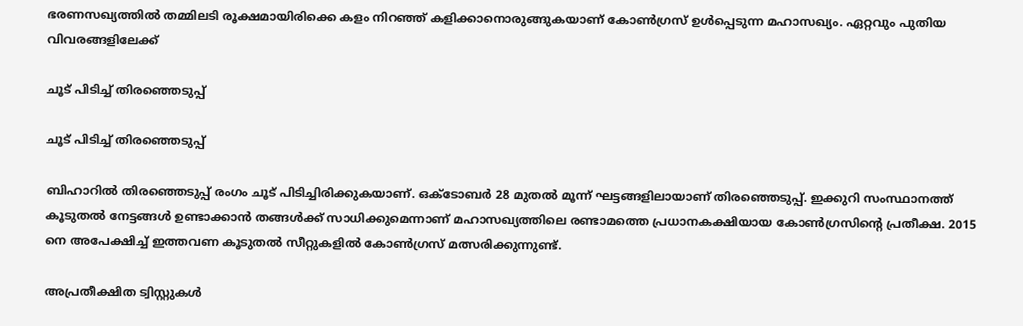ഭരണസഖ്യത്തിൽ തമ്മിലടി രൂക്ഷമായിരിക്കെ കളം നിറഞ്ഞ് കളിക്കാനൊരുങ്ങുകയാണ് കോൺഗ്രസ് ഉൾപ്പെടുന്ന മഹാസഖ്യം. ഏറ്റവും പുതിയ വിവരങ്ങളിലേക്ക്

ചൂട് പിടിച്ച് തിരഞ്ഞെടുപ്പ്

ചൂട് പിടിച്ച് തിരഞ്ഞെടുപ്പ്

ബിഹാറിൽ തിരഞ്ഞെടുപ്പ് രംഗം ചൂട് പിടിച്ചിരിക്കുകയാണ്. ഒക്ടോബർ 28 മുതൽ മൂന്ന് ഘട്ടങ്ങളിലായാണ് തിരഞ്ഞെടുപ്പ്. ഇക്കുറി സംസ്ഥാനത്ത് കൂടുതൽ നേട്ടങ്ങൾ ഉണ്ടാക്കാൻ തങ്ങൾക്ക് സാധിക്കുമെന്നാണ് മഹാസഖ്യത്തിലെ രണ്ടാമത്തെ പ്രധാനകക്ഷിയായ കോൺഗ്രസിന്റെ പ്രതീക്ഷ. 2015 നെ അപേക്ഷിച്ച് ഇത്തവണ കൂടുതൽ സീറ്റുകളിൽ കോൺഗ്രസ് മത്സരിക്കുന്നുണ്ട്.

അപ്രതീക്ഷിത ട്വിസ്റ്റുകൾ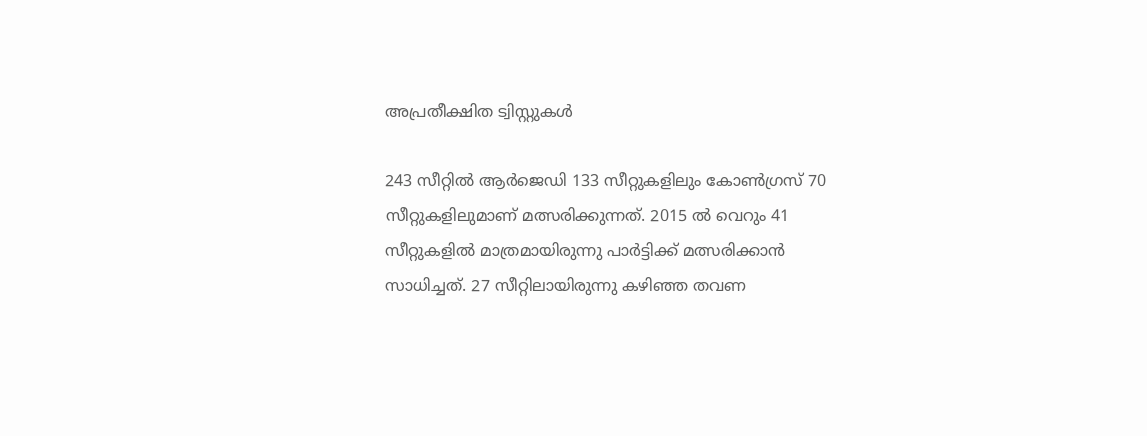അപ്രതീക്ഷിത ട്വിസ്റ്റുകൾ

243 സീറ്റിൽ ആർജെഡി 133 സീറ്റുകളിലും കോൺഗ്രസ് 70 സീറ്റുകളിലുമാണ് മത്സരിക്കുന്നത്. 2015 ൽ വെറും 41 സീറ്റുകളിൽ മാത്രമായിരുന്നു പാർട്ടിക്ക് മത്സരിക്കാൻ സാധിച്ചത്. 27 സീറ്റിലായിരുന്നു കഴിഞ്ഞ തവണ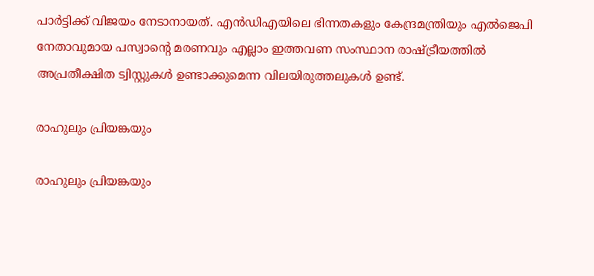പാർട്ടിക്ക് വിജയം നേടാനായത്. എൻഡിഎയിലെ ഭിന്നതകളും കേന്ദ്രമന്ത്രിയും എൽജെപി നേതാവുമായ പസ്വാന്റെ മരണവും എല്ലാം ഇത്തവണ സംസ്ഥാന രാഷ്ട്രീയത്തിൽ അപ്രതീക്ഷിത ട്വിസ്റ്റുകൾ ഉണ്ടാക്കുമെന്ന വിലയിരുത്തലുകൾ ഉണ്ട്.

രാഹുലും പ്രിയങ്കയും

രാഹുലും പ്രിയങ്കയും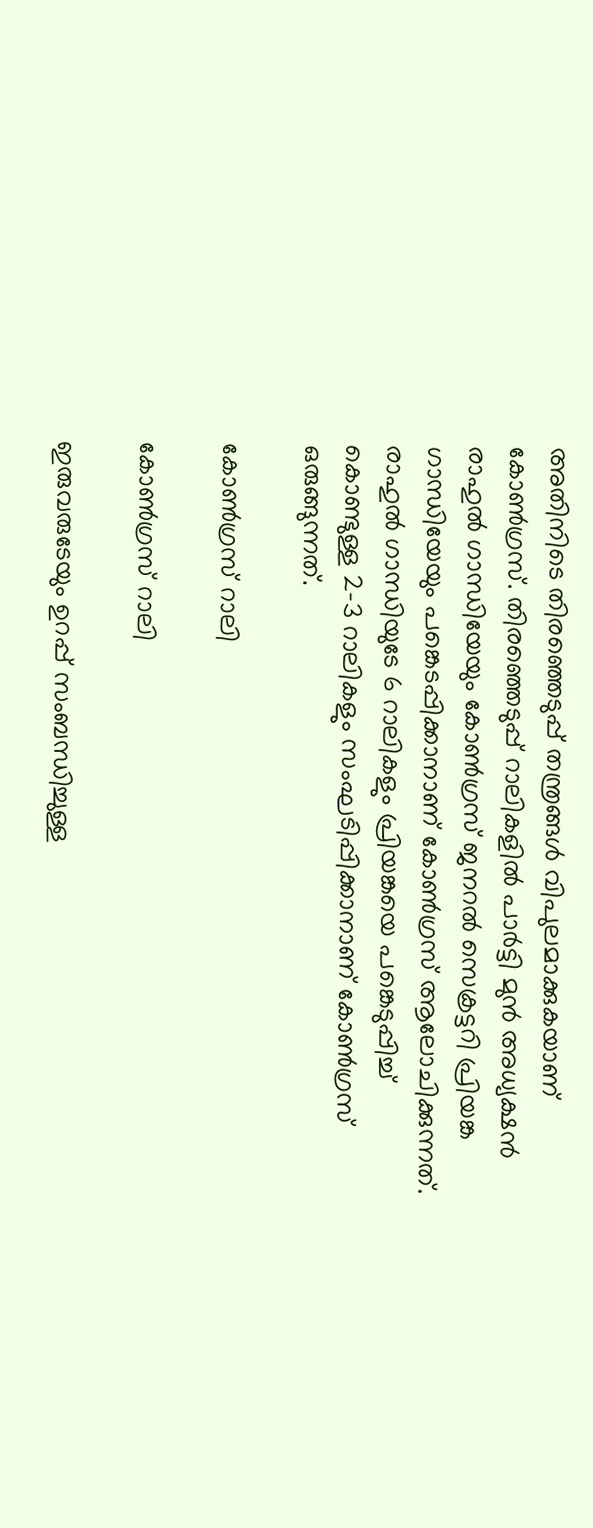അതിനിടെ തിരഞ്ഞെടുപ്പ് തന്ത്രങ്ങൾ വിപുലമാക്കുകയാണ് കോൺഗ്രസ്. തിരഞ്ഞെടുപ്പ് റാലികളിൽ പാർട്ടി മുൻ അധ്യക്ഷൻ രാഹുൽ ഗാന്ധിയേയും കോൺഗ്രസ് ജനറൽ സെക്രട്ടറി പ്രിയങ്ക ഗാന്ധിയേയും പങ്കെടപ്പിക്കാനാണ് കോൺഗ്രസ് ആലോചിക്കുന്നത്. രാഹുൽ ഗാന്ധിയുടേ 6 റാലികളും പ്രിയങ്കയെ പങ്കെടുപ്പിച്ച് കൊണ്ടുള്ള 2-3 റാലികളും സംഘടിപ്പിക്കാനാണ് കോൺഗ്രസ് ഒരുങ്ങുന്നത്.

കോൺഗ്രസ് റാലി

കോൺഗ്രസ് റാലി

ഇരുവരുടേയും ഉറപ്പ് സംബന്ധിച്ചുള്ള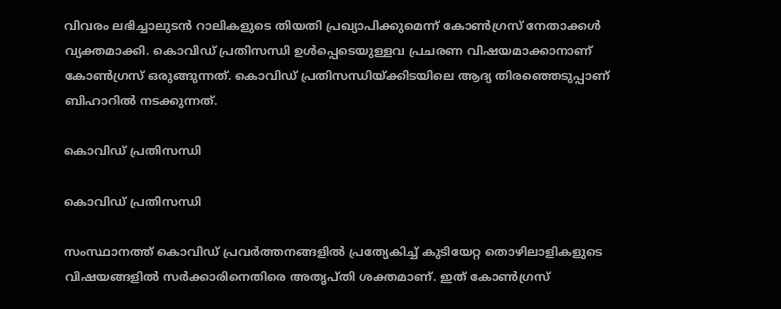വിവരം ലഭിച്ചാലുടൻ റാലികളുടെ തിയതി പ്രഖ്യാപിക്കുമെന്ന് കോൺഗ്രസ് നേതാക്കൾ വ്യക്തമാക്കി. കൊവിഡ് പ്രതിസന്ധി ഉൾപ്പെടെയുള്ളവ പ്രചരണ വിഷയമാക്കാനാണ് കോൺഗ്രസ് ഒരുങ്ങുന്നത്. കൊവിഡ് പ്രതിസന്ധിയ്ക്കിടയിലെ ആദ്യ തിരഞ്ഞെടുപ്പാണ് ബിഹാറിൽ നടക്കുന്നത്.

കൊവിഡ് പ്രതിസന്ധി

കൊവിഡ് പ്രതിസന്ധി

സംസ്ഥാനത്ത് കൊവിഡ് പ്രവർത്തനങ്ങളിൽ പ്രത്യേകിച്ച് കുടിയേറ്റ തൊഴിലാളികളുടെ വിഷയങ്ങളിൽ സർക്കാരിനെതിരെ അതൃപ്തി ശക്തമാണ്. ഇത് കോൺഗ്രസ്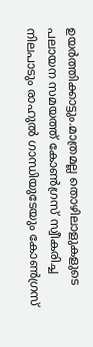ഉയർത്തിക്കാട്ടും.മാത്രമല്ല തൊഴിലാളുകളുടെ പലായന സമയത്ത് കോൺഗ്രസ് സ്വീകരിച്ച നിലപാടും രാഹുൽ ഗാന്ധിയുടേയും കോൺഗ്രസ്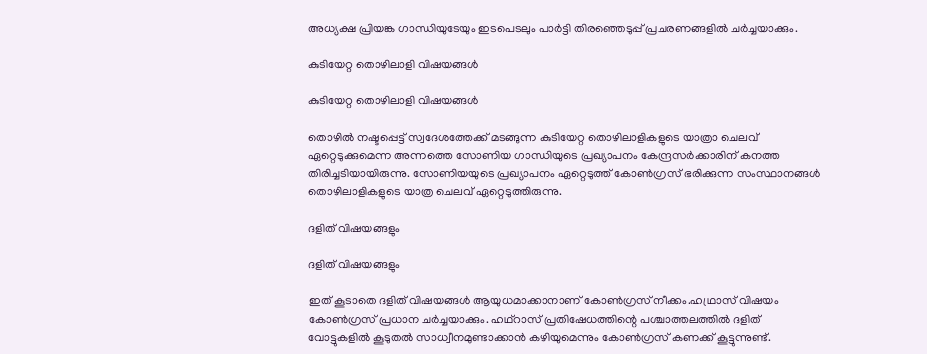അധ്യക്ഷ പ്രിയങ്ക ഗാന്ധിയുടേയും ഇടപെടലും പാർട്ടി തിരഞ്ഞെടുപ്പ് പ്രചരണങ്ങളിൽ ചർച്ചയാക്കും.

കുടിയേറ്റ തൊഴിലാളി വിഷയങ്ങൾ

കുടിയേറ്റ തൊഴിലാളി വിഷയങ്ങൾ

തൊഴിൽ നഷ്ടപ്പെട്ട് സ്വദേശത്തേക്ക് മടങ്ങുന്ന കുടിയേറ്റ തൊഴിലാളികളുടെ യാത്രാ ചെലവ് ഏറ്റെടുക്കുമെന്ന അന്നത്തെ സോണിയ ഗാന്ധിയുടെ പ്രഖ്യാപനം കേന്ദ്രസർക്കാരിന് കനത്ത തിരിച്ചടിയായിരുന്നു. സോണിയയുടെ പ്രഖ്യാപനം ഏറ്റെടുത്ത് കോൺഗ്രസ് ഭരിക്കുന്ന സംസ്ഥാനങ്ങൾ തൊഴിലാളികളുടെ യാത്ര ചെലവ് ഏറ്റെടുത്തിരുന്നു.

ദളിത് വിഷയങ്ങളും

ദളിത് വിഷയങ്ങളും

ഇത് കൂടാതെ ദളിത് വിഷയങ്ങൾ ആയുധമാക്കാനാണ് കോൺഗ്രസ് നീക്കം.ഹഥ്രാസ് വിഷയം കോൺഗ്രസ് പ്രധാന ചർച്ചയാക്കും. ഹഥ്റാസ് പ്രതിഷേധത്തിന്റെ പശ്ചാത്തലത്തിൽ ദളിത് വോട്ടുകളിൽ കൂടുതൽ സാധ്വീനമുണ്ടാക്കാൻ കഴിയുമെന്നും കോൺഗ്രസ് കണക്ക് കൂട്ടുന്നുണ്ട്.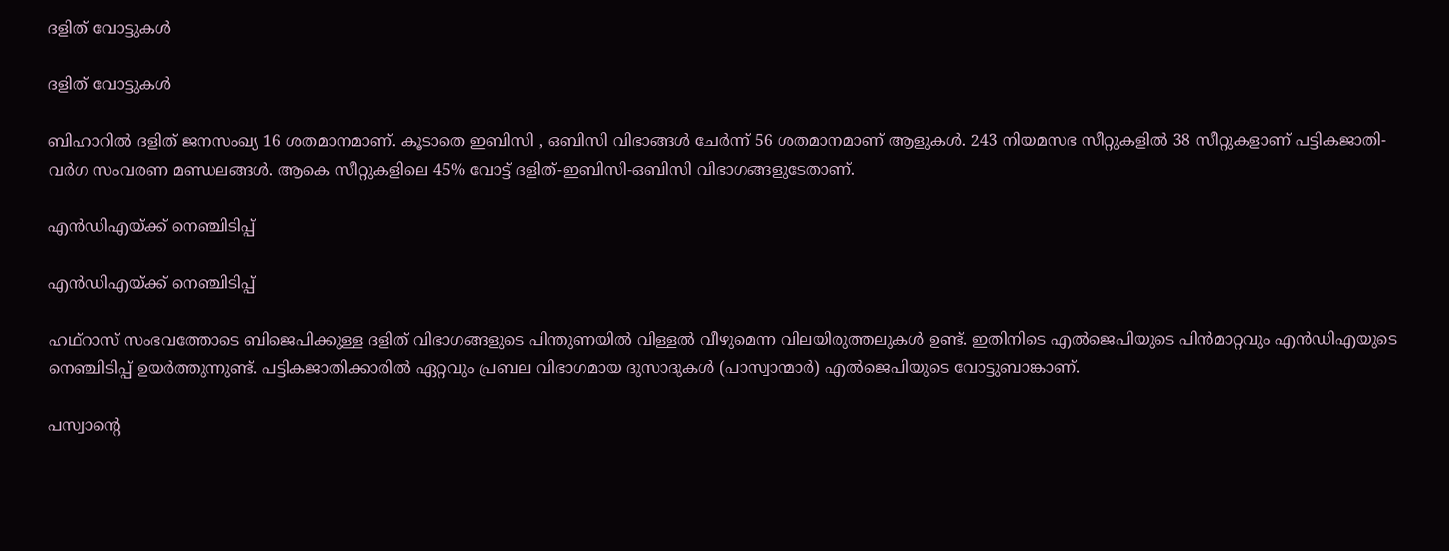ദളിത് വോട്ടുകൾ

ദളിത് വോട്ടുകൾ

ബിഹാറിൽ ദളിത് ജനസംഖ്യ 16 ശതമാനമാണ്. കൂടാതെ ഇബിസി , ഒബിസി വിഭാങ്ങൾ ചേർന്ന് 56 ശതമാനമാണ് ആളുകൾ. 243 നിയമസഭ സീറ്റുകളില്‍ 38 സീറ്റുകളാണ് പട്ടികജാതി-വര്‍ഗ സംവരണ മണ്ഡലങ്ങള്‍. ആകെ സീറ്റുകളിലെ 45% വോട്ട് ദളിത്-ഇബിസി-ഒബിസി വിഭാഗങ്ങളുടേതാണ്.

എൻഡിഎയ്ക്ക് നെഞ്ചിടിപ്പ്

എൻഡിഎയ്ക്ക് നെഞ്ചിടിപ്പ്

ഹഥ്റാസ് സംഭവത്തോടെ ബിജെപിക്കുള്ള ദളിത് വിഭാഗങ്ങളുടെ പിന്തുണയിൽ വിള്ളൽ വീഴുമെന്ന വിലയിരുത്തലുകൾ ഉണ്ട്. ഇതിനിടെ എൽജെപിയുടെ പിൻമാറ്റവും എൻഡിഎയുടെ നെഞ്ചിടിപ്പ് ഉയർത്തുന്നുണ്ട്. പട്ടികജാതിക്കാരിൽ ഏറ്റവും പ്രബല വിഭാഗമായ ദുസാദുകൾ (പാസ്വാന്മാർ) എൽജെപിയുടെ വോട്ടുബാങ്കാണ്.

പസ്വാന്റെ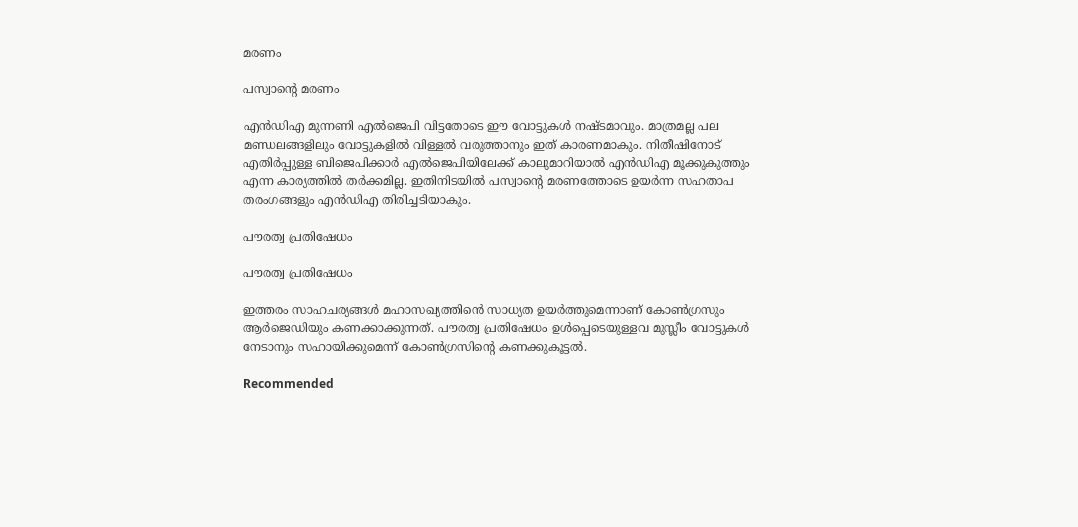മരണം

പസ്വാന്റെ മരണം

എൻഡിഎ മുന്നണി എൽജെപി വിട്ടതോടെ ഈ വോട്ടുകൾ നഷ്ടമാവും. മാത്രമല്ല പല മണ്ഡലങ്ങളിലും വോട്ടുകളിൽ വിള്ളൽ വരുത്താനും ഇത് കാരണമാകും. നിതീഷിനോട് എതിർപ്പുള്ള ബിജെപിക്കാർ എൽജെപിയിലേക്ക് കാലുമാറിയാൽ എൻഡിഎ മൂക്കുകുത്തും എന്ന കാര്യത്തിൽ തർക്കമില്ല. ഇതിനിടയിൽ പസ്വാന്റെ മരണത്തോടെ ഉയർന്ന സഹതാപ തരംഗങ്ങളും എൻഡിഎ തിരിച്ചടിയാകും.

പൗരത്വ പ്രതിഷേധം

പൗരത്വ പ്രതിഷേധം

ഇത്തരം സാഹചര്യങ്ങൾ മഹാസഖ്യത്തിൻെ സാധ്യത ഉയർത്തുമെന്നാണ് കോൺഗ്രസും ആർജെഡിയും കണക്കാക്കുന്നത്. പൗരത്വ പ്രതിഷേധം ഉൾപ്പെടെയുള്ളവ മുസ്ലീം വോട്ടുകൾ നേടാനും സഹായിക്കുമെന്ന് കോൺഗ്രസിന്റെ കണക്കുകൂട്ടൽ.

Recommended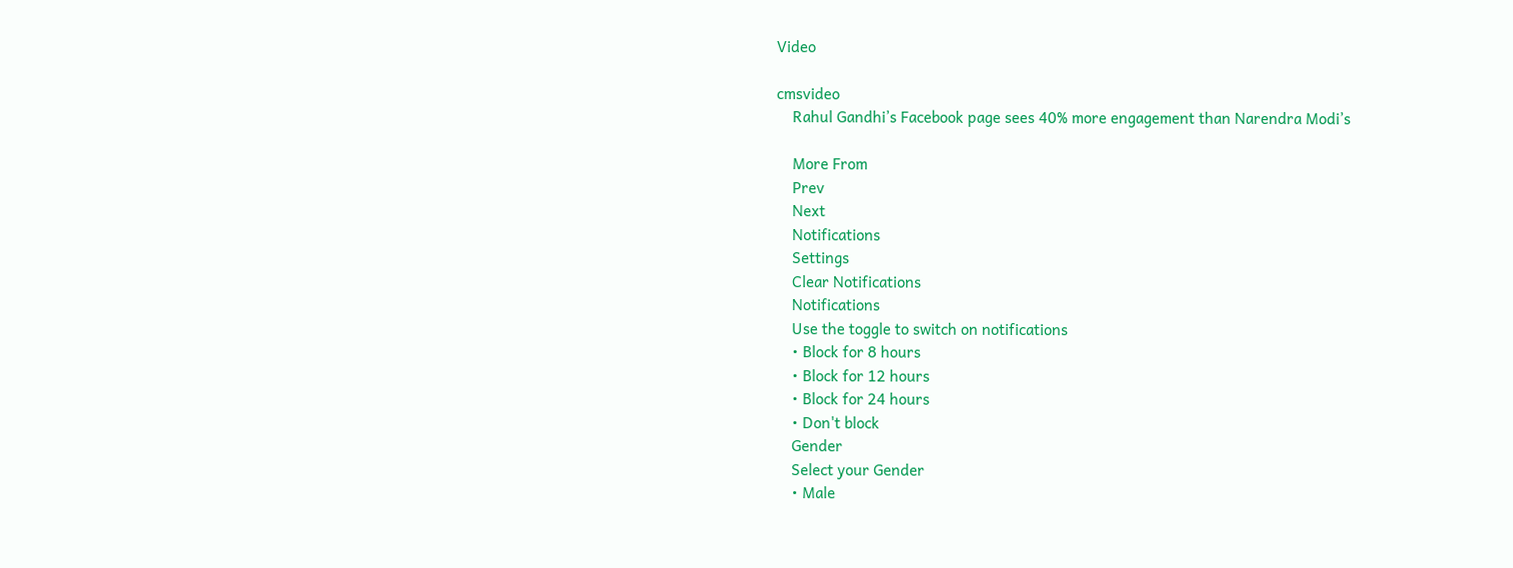Video

cmsvideo
    Rahul Gandhi’s Facebook page sees 40% more engagement than Narendra Modi’s

    More From
    Prev
    Next
    Notifications
    Settings
    Clear Notifications
    Notifications
    Use the toggle to switch on notifications
    • Block for 8 hours
    • Block for 12 hours
    • Block for 24 hours
    • Don't block
    Gender
    Select your Gender
    • Male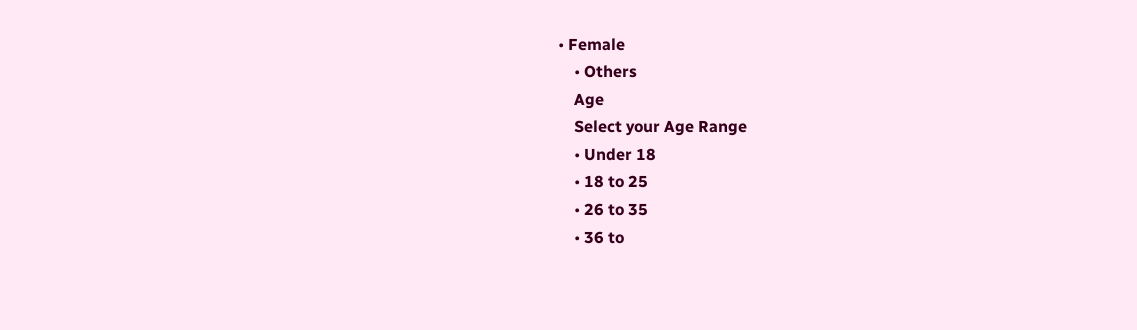• Female
    • Others
    Age
    Select your Age Range
    • Under 18
    • 18 to 25
    • 26 to 35
    • 36 to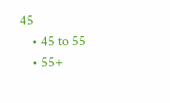45
    • 45 to 55
    • 55+